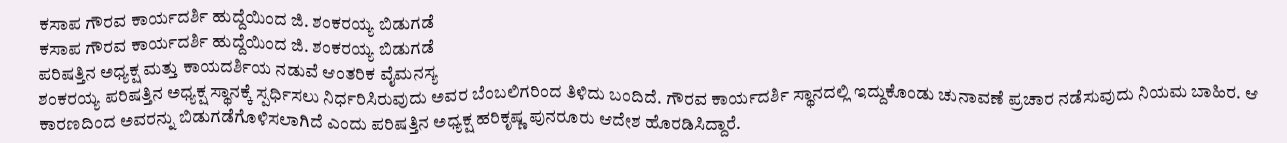ಕಸಾಪ ಗೌರವ ಕಾರ್ಯದರ್ಶಿ ಹುದ್ದೆಯಿಂದ ಜಿ. ಶಂಕರಯ್ಯ ಬಿಡುಗಡೆ
ಕಸಾಪ ಗೌರವ ಕಾರ್ಯದರ್ಶಿ ಹುದ್ದೆಯಿಂದ ಜಿ. ಶಂಕರಯ್ಯ ಬಿಡುಗಡೆ
ಪರಿಷತ್ತಿನ ಅಧ್ಯಕ್ಷ ಮತ್ತು ಕಾಯದರ್ಶಿಯ ನಡುವೆ ಆಂತರಿಕ ವೈಮನಸ್ಯ
ಶಂಕರಯ್ಯ ಪರಿಷತ್ತಿನ ಅಧ್ಯಕ್ಷ ಸ್ಥಾನಕ್ಕೆ ಸ್ಪರ್ಧಿಸಲು ನಿರ್ಧರಿಸಿರುವುದು ಅವರ ಬೆಂಬಲಿಗರಿಂದ ತಿಳಿದು ಬಂದಿದೆ. ಗೌರವ ಕಾರ್ಯದರ್ಶಿ ಸ್ಥಾನದಲ್ಲಿ ಇದ್ದುಕೊಂಡು ಚುನಾವಣೆ ಪ್ರಚಾರ ನಡೆಸುವುದು ನಿಯಮ ಬಾಹಿರ. ಆ ಕಾರಣದಿಂದ ಅವರನ್ನು ಬಿಡುಗಡೆಗೊಳಿಸಲಾಗಿದೆ ಎಂದು ಪರಿಷತ್ತಿನ ಅಧ್ಯಕ್ಷ ಹರಿಕೃಷ್ಣ ಪುನರೂರು ಆದೇಶ ಹೊರಡಿಸಿದ್ದಾರೆ.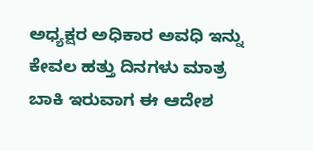ಅಧ್ಯಕ್ಷರ ಅಧಿಕಾರ ಅವಧಿ ಇನ್ನು ಕೇವಲ ಹತ್ತು ದಿನಗಳು ಮಾತ್ರ ಬಾಕಿ ಇರುವಾಗ ಈ ಆದೇಶ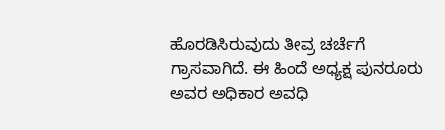ಹೊರಡಿಸಿರುವುದು ತೀವ್ರ ಚರ್ಚೆಗೆ ಗ್ರಾಸವಾಗಿದೆ. ಈ ಹಿಂದೆ ಅಧ್ಯಕ್ಷ ಪುನರೂರು ಅವರ ಅಧಿಕಾರ ಅವಧಿ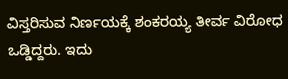ವಿಸ್ತರಿಸುವ ನಿರ್ಣಯಕ್ಕೆ ಶಂಕರಯ್ಯ ತೀರ್ವ ವಿರೋಧ ಒಡ್ಡಿದ್ದರು. ಇದು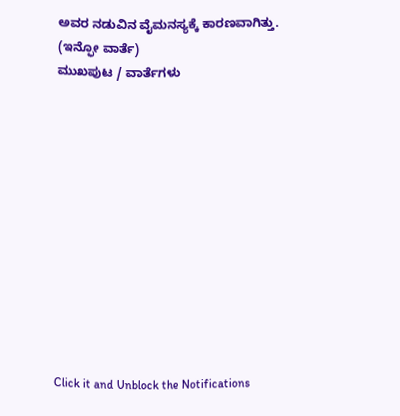ಅವರ ನಡುವಿನ ವೈಮನಸ್ಯಕ್ಕೆ ಕಾರಣವಾಗಿತ್ತು.
(ಇನ್ಫೋ ವಾರ್ತೆ)
ಮುಖಪುಟ / ವಾರ್ತೆಗಳು












Click it and Unblock the Notifications